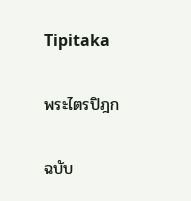Tipitaka

พระไตรปิฎก

ฉบับ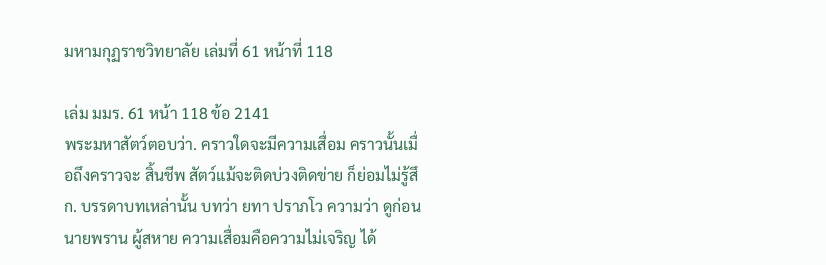มหามกุฏราชวิทยาลัย เล่มที่ 61 หน้าที่ 118

เล่ม มมร. 61 หน้า 118 ข้อ 2141
พระมหาสัตว์ตอบว่า. คราวใดจะมีความเสื่อม คราวนั้นเมื่อถึงคราวจะ สิ้นชีพ สัตว์แม้จะติดบ่วงติดข่าย ก็ย่อมไม่รู้สึก. บรรดาบทเหล่านั้น บทว่า ยทา ปราภโว ความว่า ดูก่อนนายพราน ผู้สหาย ความเสื่อมคือความไม่เจริญ ได้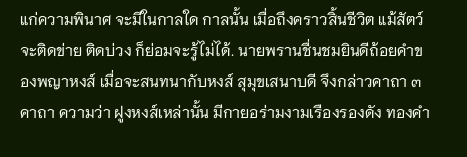แก่ความพินาศ จะมีในกาลใด กาลนั้น เมื่อถึงคราวสิ้นชีวิต แม้สัตว์จะติดข่าย ติดบ่วง ก็ย่อมจะรู้ไม่ได้. นายพรานชื่นชมยินดีถ้อยคำของพญาหงส์ เมื่อจะสนทนากับหงส์ สุมุขเสนาบดี จึงกล่าวคาถา ๓ คาถา ความว่า ฝูงหงส์เหล่านั้น มีกายอร่ามงามเรืองรองดัง ทองคำ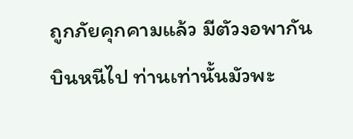ถูกภัยคุกคามแล้ว มีตัวงอพากันบินหนีไป ท่านเท่านั้นมัวพะ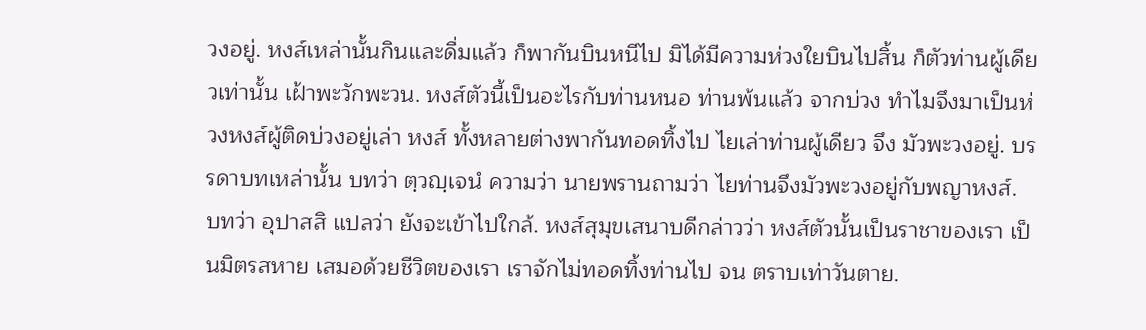วงอยู่. หงส์เหล่านั้นกินและดื่มแล้ว ก็พากันบินหนีไป มิได้มีความห่วงใยบินไปสิ้น ก็ตัวท่านผู้เดียวเท่านั้น เฝ้าพะวักพะวน. หงส์ตัวนี้เป็นอะไรกับท่านหนอ ท่านพ้นแล้ว จากบ่วง ทำไมจึงมาเป็นห่วงหงส์ผู้ติดบ่วงอยู่เล่า หงส์ ทั้งหลายต่างพากันทอดทิ้งไป ไยเล่าท่านผู้เดียว จึง มัวพะวงอยู่. บรรดาบทเหล่านั้น บทว่า ตฺวญฺเจนํ ความว่า นายพรานถามว่า ไยท่านจึงมัวพะวงอยู่กับพญาหงส์. บทว่า อุปาสสิ แปลว่า ยังจะเข้าไปใกล้. หงส์สุมุขเสนาบดีกล่าวว่า หงส์ตัวนั้นเป็นราชาของเรา เป็นมิตรสหาย เสมอด้วยชีวิตของเรา เราจักไม่ทอดทิ้งท่านไป จน ตราบเท่าวันตาย.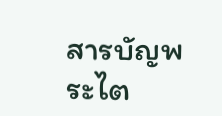สารบัญพระไต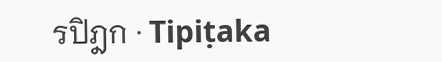รปิฎก · Tipiṭaka